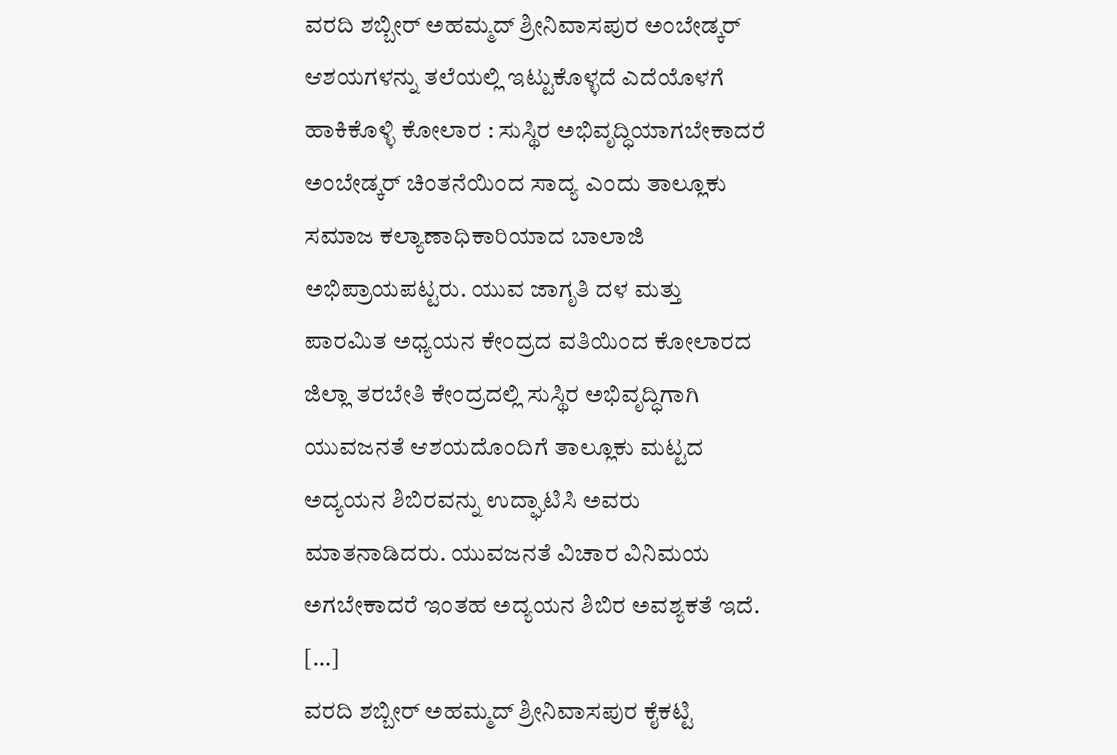ವರದಿ ಶಬ್ಬೀರ್ ಅಹಮ್ಮದ್ ಶ್ರೀನಿವಾಸಪುರ ಅಂಬೇಡ್ಕರ್ ಆಶಯಗಳನ್ನು ತಲೆಯಲ್ಲಿ ಇಟ್ಟುಕೊಳ್ಳದೆ ಎದೆಯೊಳಗೆ ಹಾಕಿಕೊಳ್ಳಿ ಕೋಲಾರ : ಸುಸ್ಥಿರ ಅಭಿವೃದ್ಧಿಯಾಗಬೇಕಾದರೆ ಅಂಬೇಡ್ಕರ್ ಚಿಂತನೆಯಿಂದ ಸಾದ್ಯ ಎಂದು ತಾಲ್ಲೂಕು ಸಮಾಜ ಕಲ್ಯಾಣಾಧಿಕಾರಿಯಾದ ಬಾಲಾಜಿ ಅಭಿಪ್ರಾಯಪಟ್ಟರು. ಯುವ ಜಾಗೃತಿ ದಳ ಮತ್ತು ಪಾರಮಿತ ಅಧ್ಯಯನ ಕೇಂದ್ರದ ವತಿಯಿಂದ ಕೋಲಾರದ ಜಿಲ್ಲಾ ತರಬೇತಿ ಕೇಂದ್ರದಲ್ಲಿ ಸುಸ್ಥಿರ ಅಭಿವೃದ್ಧಿಗಾಗಿ ಯುವಜನತೆ ಆಶಯದೊಂದಿಗೆ ತಾಲ್ಲೂಕು ಮಟ್ಟದ ಅದ್ಯಯನ ಶಿಬಿರವನ್ನು ಉದ್ಘಾಟಿಸಿ ಅವರು ಮಾತನಾಡಿದರು. ಯುವಜನತೆ ವಿಚಾರ ವಿನಿಮಯ ಅಗಬೇಕಾದರೆ ಇಂತಹ ಅದ್ಯಯನ ಶಿಬಿರ ಅವಶ್ಯಕತೆ ಇದೆ. […]
ವರದಿ ಶಬ್ಬೀರ್ ಅಹಮ್ಮದ್ ಶ್ರೀನಿವಾಸಪುರ ಕೈಕಟ್ಟಿ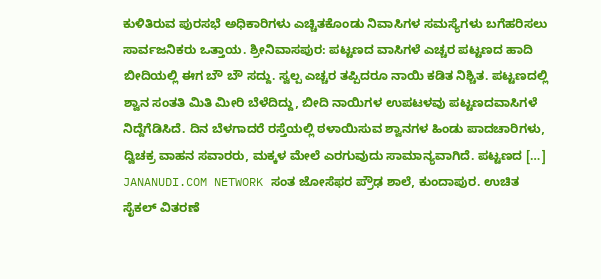ಕುಳಿತಿರುವ ಪುರಸಭೆ ಅಧಿಕಾರಿಗಳು ಎಚ್ಚಿತಕೊಂಡು ನಿವಾಸಿಗಳ ಸಮಸ್ಯೆಗಳು ಬಗೆಹರಿಸಲು ಸಾರ್ವಜನಿಕರು ಒತ್ತಾಯ. ಶ್ರೀನಿವಾಸಪುರ: ಪಟ್ಟಣದ ವಾಸಿಗಳೆ ಎಚ್ಚರ ಪಟ್ಟಣದ ಹಾದಿ ಬೀದಿಯಲ್ಲಿ ಈಗ ಬೌ ಬೌ ಸದ್ದು. ಸ್ವಲ್ಪ ಎಚ್ಚರ ತಪ್ಪಿದರೂ ನಾಯಿ ಕಡಿತ ನಿಶ್ಚಿತ. ಪಟ್ಟಣದಲ್ಲಿ ಶ್ವಾನ ಸಂತತಿ ಮಿತಿ ಮೀರಿ ಬೆಳೆದಿದ್ದು, ಬೀದಿ ನಾಯಿಗಳ ಉಪಟಳವು ಪಟ್ಟಣದವಾಸಿಗಳೆ ನಿದ್ದೆಗೆಡಿಸಿದೆ. ದಿನ ಬೆಳಗಾದರೆ ರಸ್ತೆಯಲ್ಲಿ ಠಳಾಯಿಸುವ ಶ್ವಾನಗಳ ಹಿಂಡು ಪಾದಚಾರಿಗಳು, ದ್ವಿಚಕ್ರ ವಾಹನ ಸವಾರರು, ಮಕ್ಕಳ ಮೇಲೆ ಎರಗುವುದು ಸಾಮಾನ್ಯವಾಗಿದೆ. ಪಟ್ಟಣದ […]
JANANUDI.COM NETWORK ಸಂತ ಜೋಸೆಫರ ಪ್ರೌಢ ಶಾಲೆ, ಕುಂದಾಪುರ. ಉಚಿತ ಸೈಕಲ್ ವಿತರಣೆ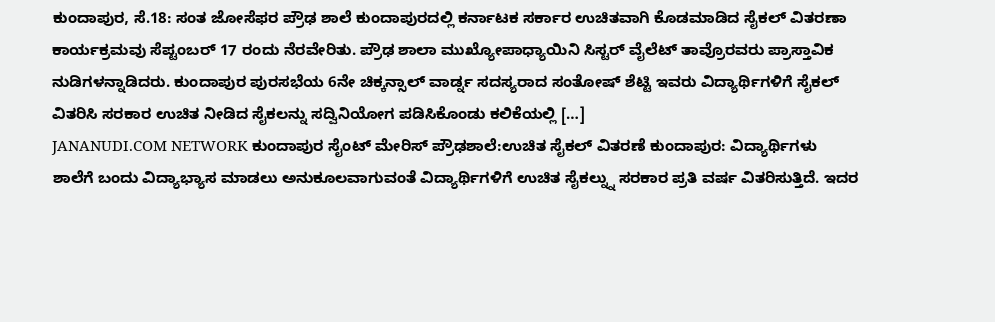ಕುಂದಾಪುರ, ಸೆ.18: ಸಂತ ಜೋಸೆಫರ ಪ್ರೌಢ ಶಾಲೆ ಕುಂದಾಪುರದಲ್ಲಿ ಕರ್ನಾಟಕ ಸರ್ಕಾರ ಉಚಿತವಾಗಿ ಕೊಡಮಾಡಿದ ಸೈಕಲ್ ವಿತರಣಾ ಕಾರ್ಯಕ್ರಮವು ಸೆಪ್ಟಂಬರ್ 17 ರಂದು ನೆರವೇರಿತು. ಪ್ರೌಢ ಶಾಲಾ ಮುಖ್ಯೋಪಾಧ್ಯಾಯಿನಿ ಸಿಸ್ಟರ್ ವೈಲೆಟ್ ತಾವ್ರೊರವರು ಪ್ರಾಸ್ತಾವಿಕ ನುಡಿಗಳನ್ನಾಡಿದರು. ಕುಂದಾಪುರ ಪುರಸಭೆಯ 6ನೇ ಚಿಕ್ಕನ್ಸಾಲ್ ವಾರ್ಡ್ನ ಸದಸ್ಯರಾದ ಸಂತೋಷ್ ಶೆಟ್ಟಿ ಇವರು ವಿದ್ಯಾರ್ಥಿಗಳಿಗೆ ಸೈಕಲ್ ವಿತರಿಸಿ ಸರಕಾರ ಉಚಿತ ನೀಡಿದ ಸೈಕಲನ್ನು ಸದ್ವಿನಿಯೋಗ ಪಡಿಸಿಕೊಂಡು ಕಲಿಕೆಯಲ್ಲಿ […]
JANANUDI.COM NETWORK ಕುಂದಾಪುರ ಸೈಂಟ್ ಮೇರಿಸ್ ಪ್ರೌಢಶಾಲೆ:ಉಚಿತ ಸೈಕಲ್ ವಿತರಣೆ ಕುಂದಾಪುರ: ವಿದ್ಯಾರ್ಥಿಗಳು ಶಾಲೆಗೆ ಬಂದು ವಿದ್ಯಾಭ್ಯಾಸ ಮಾಡಲು ಅನುಕೂಲವಾಗುವಂತೆ ವಿದ್ಯಾರ್ಥಿಗಳಿಗೆ ಉಚಿತ ಸೈಕಲ್ನ್ನು ಸರಕಾರ ಪ್ರತಿ ವರ್ಷ ವಿತರಿಸುತ್ತಿದೆ. ಇದರ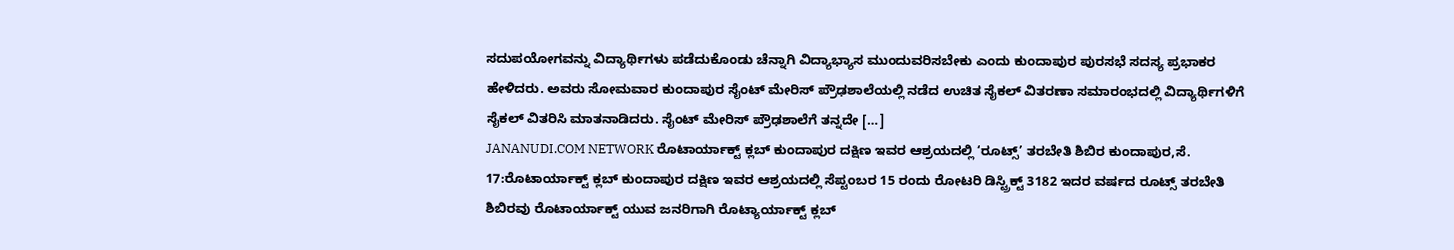ಸದುಪಯೋಗವನ್ನು ವಿದ್ಯಾರ್ಥಿಗಳು ಪಡೆದುಕೊಂಡು ಚೆನ್ನಾಗಿ ವಿದ್ಯಾಭ್ಯಾಸ ಮುಂದುವರಿಸಬೇಕು ಎಂದು ಕುಂದಾಪುರ ಪುರಸಭೆ ಸದಸ್ಯ ಪ್ರಭಾಕರ ಹೇಳಿದರು. ಅವರು ಸೋಮವಾರ ಕುಂದಾಪುರ ಸೈಂಟ್ ಮೇರಿಸ್ ಪ್ರೌಢಶಾಲೆಯಲ್ಲಿ ನಡೆದ ಉಚಿತ ಸೈಕಲ್ ವಿತರಣಾ ಸಮಾರಂಭದಲ್ಲಿ ವಿದ್ಯಾರ್ಥಿಗಳಿಗೆ ಸೈಕಲ್ ವಿತರಿಸಿ ಮಾತನಾಡಿದರು. ಸೈಂಟ್ ಮೇರಿಸ್ ಪ್ರೌಢಶಾಲೆಗೆ ತನ್ನದೇ […]
JANANUDI.COM NETWORK ರೊಟಾರ್ಯಾಕ್ಟ್ ಕ್ಲಬ್ ಕುಂದಾಪುರ ದಕ್ಷಿಣ ಇವರ ಆಶ್ರಯದಲ್ಲಿ ‘ರೂಟ್ಸ್’ ತರಬೇತಿ ಶಿಬಿರ ಕುಂದಾಪುರ,ಸೆ. 17:ರೊಟಾರ್ಯಾಕ್ಟ್ ಕ್ಲಬ್ ಕುಂದಾಪುರ ದಕ್ಷಿಣ ಇವರ ಆಶ್ರಯದಲ್ಲಿ ಸೆಪ್ಟಂಬರ 15 ರಂದು ರೋಟರಿ ಡಿಸ್ಟ್ರಿಕ್ಟ್ 3182 ಇದರ ವರ್ಷದ ರೂಟ್ಸ್ ತರಬೇತಿ ಶಿಬಿರವು ರೊಟಾರ್ಯಾಕ್ಟ್ ಯುವ ಜನರಿಗಾಗಿ ರೊಟ್ಯಾರ್ಯಾಕ್ಟ್ ಕ್ಲಬ್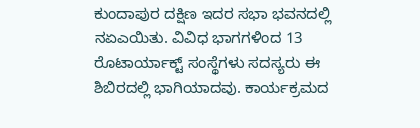ಕುಂದಾಪುರ ದಕ್ಷಿಣ ಇದರ ಸಭಾ ಭವನದಲ್ಲಿ ನಏಎಯಿತು. ವಿವಿಧ ಭಾಗಗಳಿಂದ 13 ರೊಟಾರ್ಯಾಕ್ಟ್ ಸಂಸ್ಥೆಗಳು ಸದಸ್ಯರು ಈ ಶಿಬಿರದಲ್ಲಿ ಭಾಗಿಯಾದವು. ಕಾರ್ಯಕ್ರಮದ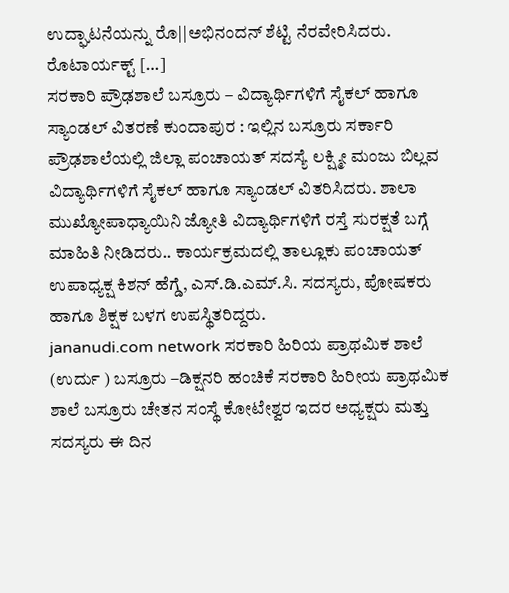ಉದ್ಘಾಟನೆಯನ್ನು ರೊ||ಅಭಿನಂದನ್ ಶೆಟ್ಟಿ ನೆರವೇರಿಸಿದರು. ರೊಟಾರ್ಯಕ್ಟ್ […]
ಸರಕಾರಿ ಪ್ರೌಢಶಾಲೆ ಬಸ್ರೂರು – ವಿದ್ಯಾರ್ಥಿಗಳಿಗೆ ಸೈಕಲ್ ಹಾಗೂ ಸ್ಯಾಂಡಲ್ ವಿತರಣೆ ಕುಂದಾಪುರ : ಇಲ್ಲಿನ ಬಸ್ರೂರು ಸರ್ಕಾರಿ ಪ್ರೌಢಶಾಲೆಯಲ್ಲಿ ಜಿಲ್ಲಾ ಪಂಚಾಯತ್ ಸದಸ್ಯೆ ಲಕ್ಷ್ಮೀ ಮಂಜು ಬಿಲ್ಲವ ವಿದ್ಯಾರ್ಥಿಗಳಿಗೆ ಸೈಕಲ್ ಹಾಗೂ ಸ್ಯಾಂಡಲ್ ವಿತರಿಸಿದರು. ಶಾಲಾ ಮುಖ್ಯೋಪಾಧ್ಯಾಯಿನಿ ಜ್ಯೋತಿ ವಿದ್ಯಾರ್ಥಿಗಳಿಗೆ ರಸ್ತೆ ಸುರಕ್ಷತೆ ಬಗ್ಗೆ ಮಾಹಿತಿ ನೀಡಿದರು.. ಕಾರ್ಯಕ್ರಮದಲ್ಲಿ ತಾಲ್ಲೂಕು ಪಂಚಾಯತ್ ಉಪಾಧ್ಯಕ್ಷ ಕಿಶನ್ ಹೆಗ್ಡೆ, ಎಸ್.ಡಿ.ಎಮ್.ಸಿ. ಸದಸ್ಯರು, ಪೋಷಕರು ಹಾಗೂ ಶಿಕ್ಷಕ ಬಳಗ ಉಪಸ್ಥಿತರಿದ್ದರು.
jananudi.com network ಸರಕಾರಿ ಹಿರಿಯ ಪ್ರಾಥಮಿಕ ಶಾಲೆ (ಉರ್ದು ) ಬಸ್ರೂರು –ಡಿಕ್ಷನರಿ ಹಂಚಿಕೆ ಸರಕಾರಿ ಹಿರೀಯ ಪ್ರಾಥಮಿಕ ಶಾಲೆ ಬಸ್ರೂರು ಚೇತನ ಸಂಸ್ಥೆ ಕೋಟೇಶ್ವರ ಇದರ ಅಧ್ಯಕ್ಷರು ಮತ್ತು ಸದಸ್ಯರು ಈ ದಿನ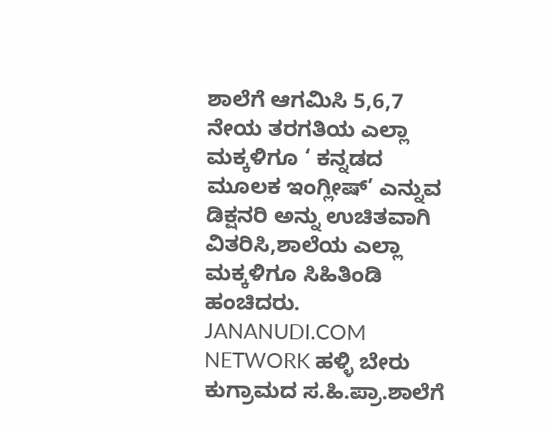ಶಾಲೆಗೆ ಆಗಮಿಸಿ 5,6,7 ನೇಯ ತರಗತಿಯ ಎಲ್ಲಾ ಮಕ್ಕಳಿಗೂ ‘ ಕನ್ನಡದ ಮೂಲಕ ಇಂಗ್ಲೀಷ್’ ಎನ್ನುವ ಡಿಕ್ಷನರಿ ಅನ್ನು ಉಚಿತವಾಗಿ ವಿತರಿಸಿ,ಶಾಲೆಯ ಎಲ್ಲಾ ಮಕ್ಕಳಿಗೂ ಸಿಹಿತಿಂಡಿ ಹಂಚಿದರು.
JANANUDI.COM NETWORK ಹಳ್ಳಿ ಬೇರು ಕುಗ್ರಾಮದ ಸ.ಹಿ.ಪ್ರಾ.ಶಾಲೆಗೆ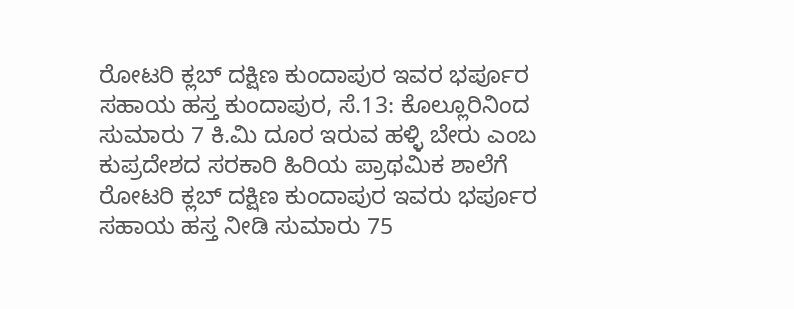ರೋಟರಿ ಕ್ಲಬ್ ದಕ್ಷಿಣ ಕುಂದಾಪುರ ಇವರ ಭರ್ಪೂರ ಸಹಾಯ ಹಸ್ತ ಕುಂದಾಪುರ, ಸೆ.13: ಕೊಲ್ಲೂರಿನಿಂದ ಸುಮಾರು 7 ಕಿ.ಮಿ ದೂರ ಇರುವ ಹಳ್ಳಿ ಬೇರು ಎಂಬ ಕುಪ್ರದೇಶದ ಸರಕಾರಿ ಹಿರಿಯ ಪ್ರಾಥಮಿಕ ಶಾಲೆಗೆ ರೋಟರಿ ಕ್ಲಬ್ ದಕ್ಷಿಣ ಕುಂದಾಪುರ ಇವರು ಭರ್ಪೂರ ಸಹಾಯ ಹಸ್ತ ನೀಡಿ ಸುಮಾರು 75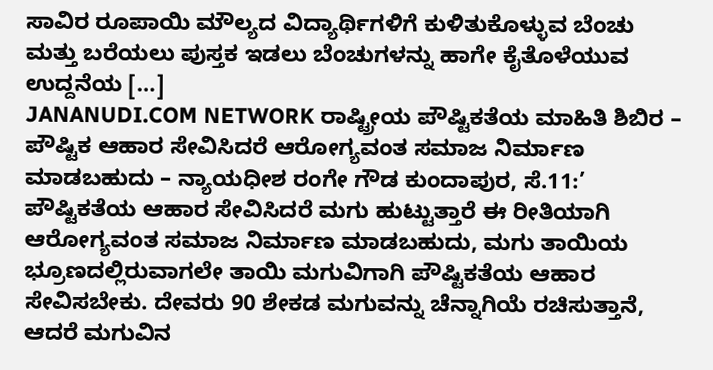ಸಾವಿರ ರೂಪಾಯಿ ಮೌಲ್ಯದ ವಿದ್ಯಾರ್ಥಿಗಳಿಗೆ ಕುಳಿತುಕೊಳ್ಳುವ ಬೆಂಚು ಮತ್ತು ಬರೆಯಲು ಪುಸ್ತಕ ಇಡಲು ಬೆಂಚುಗಳನ್ನು ಹಾಗೇ ಕೈತೊಳೆಯುವ ಉದ್ದನೆಯ […]
JANANUDI.COM NETWORK ರಾಷ್ಟ್ರೀಯ ಪೌಷ್ಟಿಕತೆಯ ಮಾಹಿತಿ ಶಿಬಿರ – ಪೌಷ್ಟಿಕ ಆಹಾರ ಸೇವಿಸಿದರೆ ಆರೋಗ್ಯವಂತ ಸಮಾಜ ನಿರ್ಮಾಣ ಮಾಡಬಹುದು – ನ್ಯಾಯಧೀಶ ರಂಗೇ ಗೌಡ ಕುಂದಾಪುರ, ಸೆ.11:’ ಪೌಷ್ಟಿಕತೆಯ ಆಹಾರ ಸೇವಿಸಿದರೆ ಮಗು ಹುಟ್ಟುತ್ತಾರೆ ಈ ರೀತಿಯಾಗಿ ಆರೋಗ್ಯವಂತ ಸಮಾಜ ನಿರ್ಮಾಣ ಮಾಡಬಹುದು, ಮಗು ತಾಯಿಯ ಭ್ರೂಣದಲ್ಲಿರುವಾಗಲೇ ತಾಯಿ ಮಗುವಿಗಾಗಿ ಪೌಷ್ಟಿಕತೆಯ ಆಹಾರ ಸೇವಿಸಬೇಕು. ದೇವರು 90 ಶೇಕಡ ಮಗುವನ್ನು ಚೆನ್ನಾಗಿಯೆ ರಚಿಸುತ್ತಾನೆ, ಆದರೆ ಮಗುವಿನ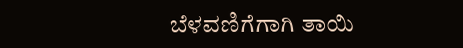ಬೆಳವಣಿಗೆಗಾಗಿ ತಾಯಿ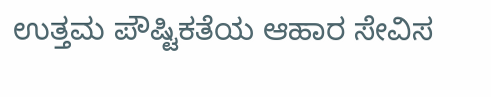ಉತ್ತಮ ಪೌಷ್ಟಿಕತೆಯ ಆಹಾರ ಸೇವಿಸ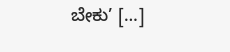ಬೇಕು’ […]